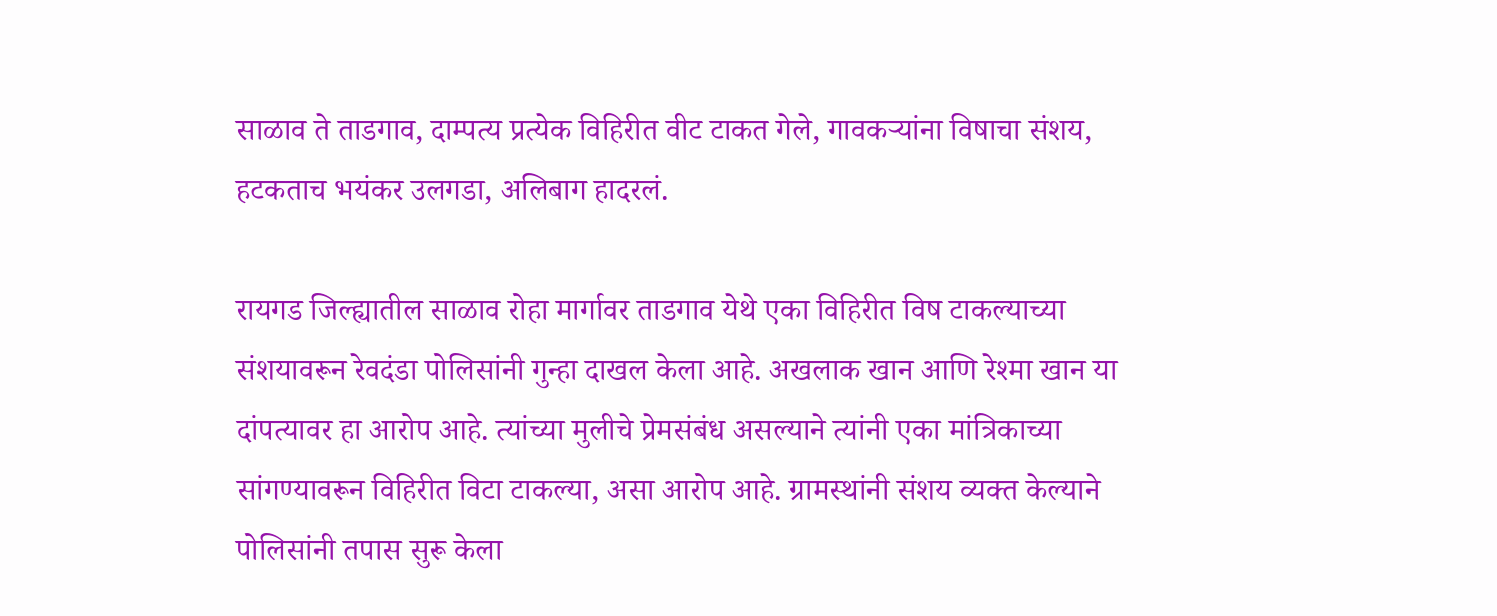साळाव ते ताडगाव, दाम्पत्य प्रत्येक विहिरीत वीट टाकत गेले, गावकऱ्यांना विषाचा संशय, हटकताच भयंकर उलगडा, अलिबाग हादरलं.

रायगड जिल्ह्यातील साळाव रोहा मार्गावर ताडगाव येथे एका विहिरीत विष टाकल्याच्या संशयावरून रेवदंडा पोलिसांनी गुन्हा दाखल केला आहे. अखलाक खान आणि रेश्मा खान या दांपत्यावर हा आरोप आहे. त्यांच्या मुलीचे प्रेमसंबंध असल्याने त्यांनी एका मांत्रिकाच्या सांगण्यावरून विहिरीत विटा टाकल्या, असा आरोप आहे. ग्रामस्थांनी संशय व्यक्त केल्याने पोलिसांनी तपास सुरू केला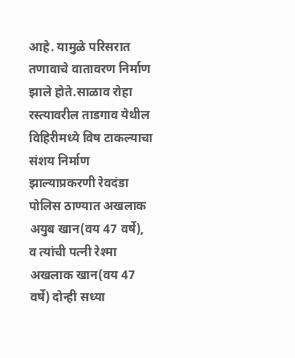आहे. यामुळे परिसरात तणावाचे वातावरण निर्माण झाले होते.साळाव रोहा रस्त्यावरील ताडगाव येथील विहिरीमध्ये विष टाकल्याचा संशय निर्माण झाल्याप्रकरणी रेवदंडा पोलिस ठाण्यात अखलाक अयुब खान(वय 47 वर्षे), व त्यांची पत्नी रेश्मा अखलाक खान(वय 47 वर्षे) दोन्ही सध्या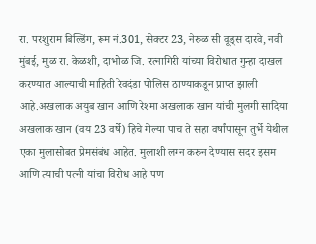रा. परशुराम बिल्डिंग, रूम नं.301, सेक्टर 23, नेरुळ सी वूड्स दारवे, नवी मुंबई, मुळ रा. केळशी, दाभोळ जि. रत्नागिरी यांच्या विरोधात गुन्हा दाखल करण्यात आल्याची माहिती रेवदंडा पोलिस ठाण्याकडून प्राप्त झाली आहे.अखलाक अयुब खान आणि रेश्मा अखलाक खान यांची मुलगी सादिया अखलाक खान (वय 23 वर्षे) हिचे गेल्या पाच ते सहा वर्षांपासून तुर्भे येथील एका मुलासोबत प्रेमसंबंध आहेत. मुलाशी लग्न करुन देण्यास सदर इसम आणि त्याची पत्नी यांचा विरोध आहे पण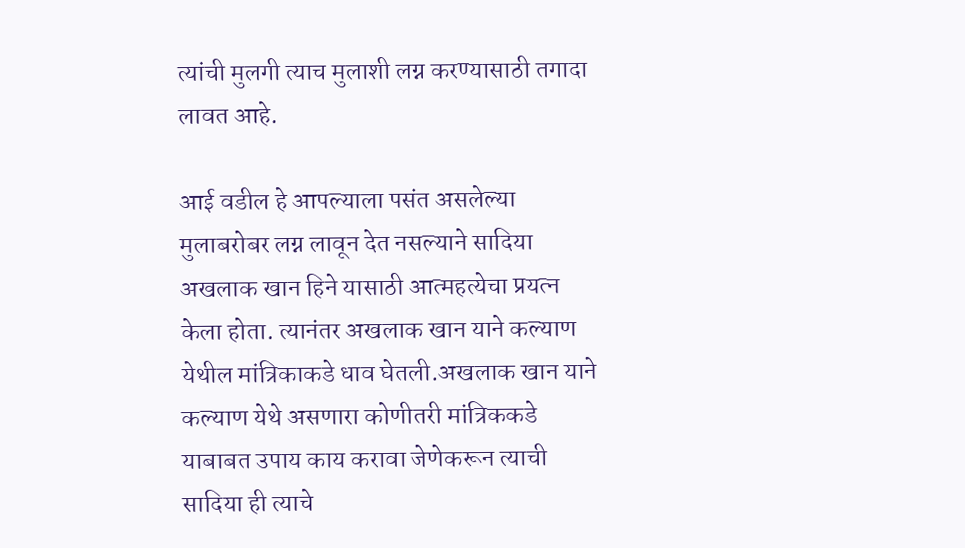त्यांची मुलगी त्याच मुलाशी लग्न करण्यासाठी तगादा लावत आहे.

आई वडील हे आपल्याला पसंत असलेल्या मुलाबरोबर लग्न लावून देत नसल्याने सादिया अखलाक खान हिने यासाठी आत्महत्येचा प्रयत्न केला होता. त्यानंतर अखलाक खान याने कल्याण येथील मांत्रिकाकडे धाव घेतली.अखलाक खान याने कल्याण येथे असणारा कोणीतरी मांत्रिककडे याबाबत उपाय काय करावा जेणेकरून त्याची सादिया ही त्याचे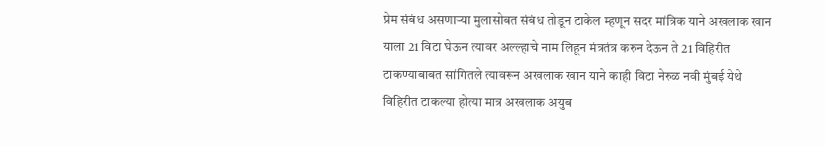प्रेम संबंध असणाऱ्या मुलासोबत संबंध तोडून टाकेल म्हणून सदर मांत्रिक याने अखलाक खान याला 21 विटा घेऊन त्यावर अल्ल्हाचे नाम लिहून मंत्रतंत्र करुन देऊन ते 21 विहिरीत टाकण्याबाबत सांगितले त्यावरून अखलाक खान याने काही विटा नेरुळ नवी मुंबई येथे विहिरीत टाकल्या होत्या मात्र अखलाक अयुब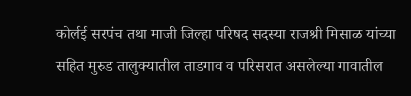कोर्लई सरपंच तथा माजी जिल्हा परिषद सदस्या राजश्री मिसाळ यांच्या सहित मुरुड तालुक्यातील ताडगाव व परिसरात असलेल्या गावातील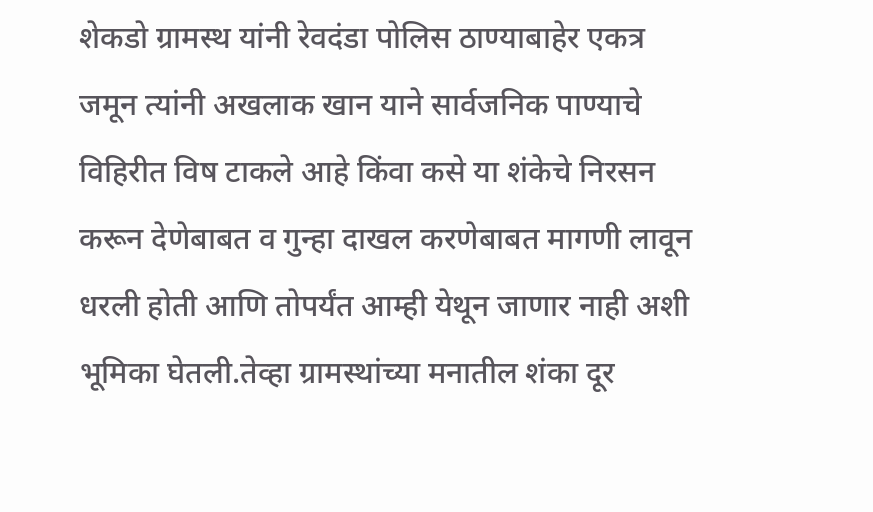शेकडो ग्रामस्थ यांनी रेवदंडा पोलिस ठाण्याबाहेर एकत्र जमून त्यांनी अखलाक खान याने सार्वजनिक पाण्याचे विहिरीत विष टाकले आहे किंवा कसे या शंकेचे निरसन करून देणेबाबत व गुन्हा दाखल करणेबाबत मागणी लावून धरली होती आणि तोपर्यंत आम्ही येथून जाणार नाही अशी भूमिका घेतली.तेव्हा ग्रामस्थांच्या मनातील शंका दूर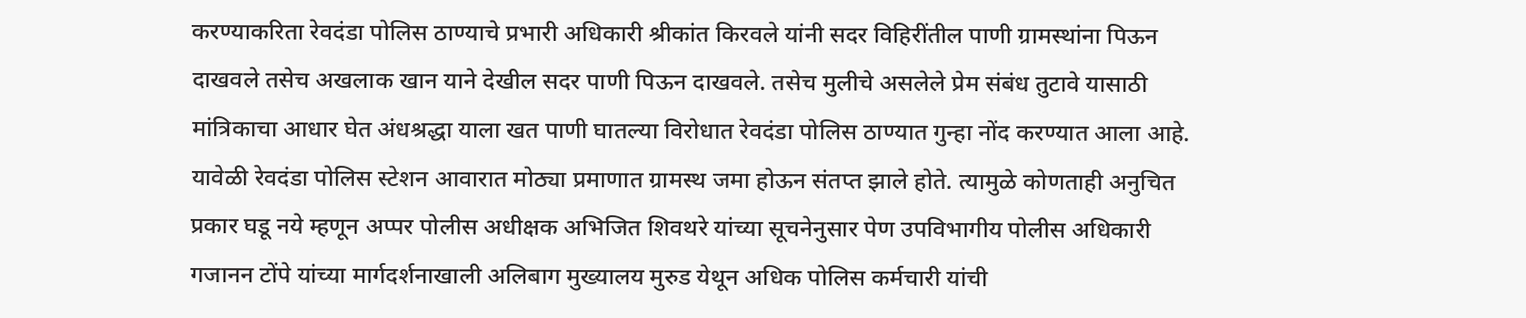करण्याकरिता रेवदंडा पोलिस ठाण्याचे प्रभारी अधिकारी श्रीकांत किरवले यांनी सदर विहिरींतील पाणी ग्रामस्थांना पिऊन दाखवले तसेच अखलाक खान याने देखील सदर पाणी पिऊन दाखवले. तसेच मुलीचे असलेले प्रेम संबंध तुटावे यासाठी मांत्रिकाचा आधार घेत अंधश्रद्धा याला खत पाणी घातल्या विरोधात रेवदंडा पोलिस ठाण्यात गुन्हा नोंद करण्यात आला आहे. यावेळी रेवदंडा पोलिस स्टेशन आवारात मोठ्या प्रमाणात ग्रामस्थ जमा होऊन संतप्त झाले होते. त्यामुळे कोणताही अनुचित प्रकार घडू नये म्हणून अप्पर पोलीस अधीक्षक अभिजित शिवथरे यांच्या सूचनेनुसार पेण उपविभागीय पोलीस अधिकारी गजानन टोंपे यांच्या मार्गदर्शनाखाली अलिबाग मुख्यालय मुरुड येथून अधिक पोलिस कर्मचारी यांची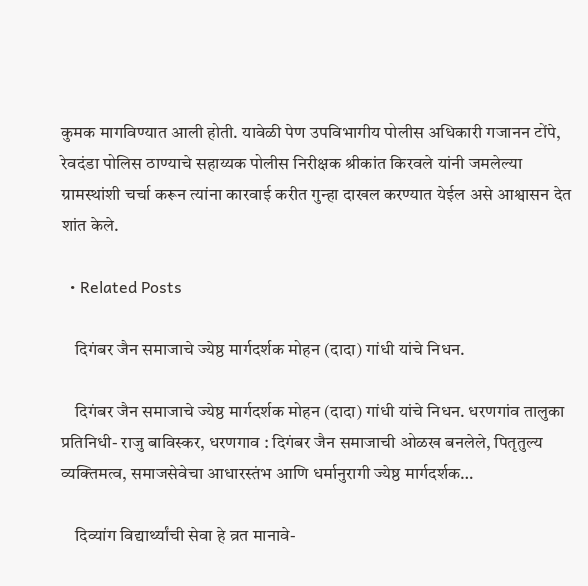कुमक मागविण्यात आली होती. यावेळी पेण उपविभागीय पोलीस अधिकारी गजानन टोंपे, रेवदंडा पोलिस ठाण्याचे सहाय्यक पोलीस निरीक्षक श्रीकांत किरवले यांनी जमलेल्या ग्रामस्थांशी चर्चा करून त्यांना कारवाई करीत गुन्हा दाखल करण्यात येईल असे आश्वासन देत शांत केले.

  • Related Posts

    दिगंबर जैन समाजाचे ज्येष्ठ मार्गदर्शक मोहन (दादा) गांधी यांचे निधन.

    दिगंबर जैन समाजाचे ज्येष्ठ मार्गदर्शक मोहन (दादा) गांधी यांचे निधन. धरणगांव तालुका प्रतिनिधी- राजु बाविस्कर, धरणगाव : दिगंबर जैन समाजाची ओळख बनलेले, पितृतुल्य व्यक्तिमत्व, समाजसेवेचा आधारस्तंभ आणि धर्मानुरागी ज्येष्ठ मार्गदर्शक…

    दिव्यांग विद्यार्थ्यांची सेवा हे व्रत मानावे-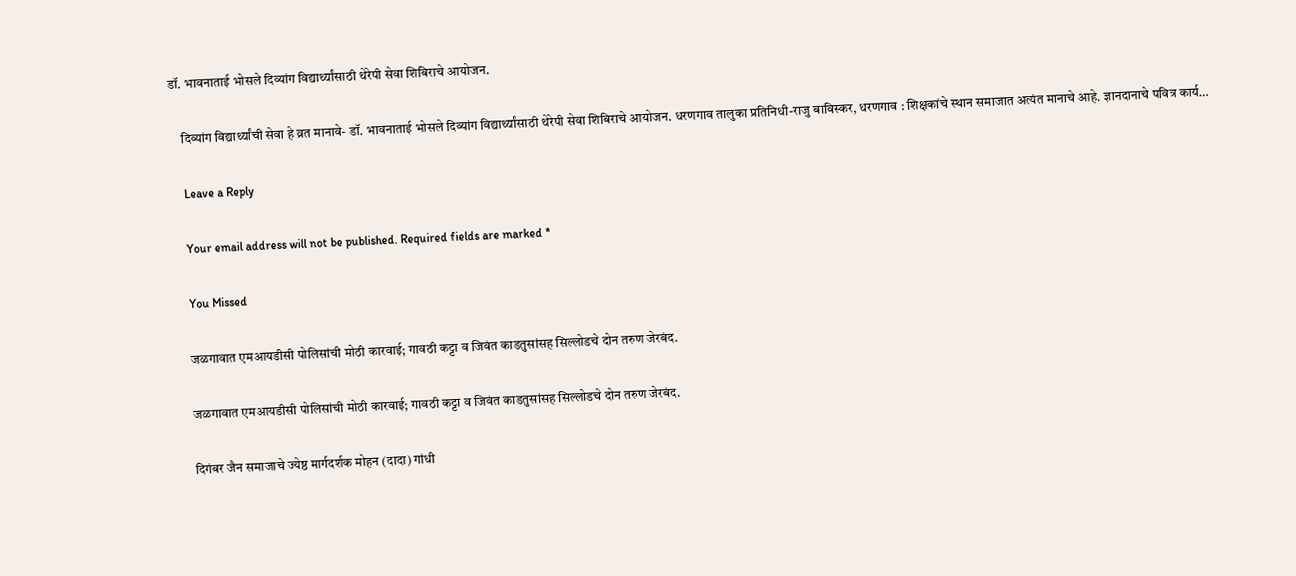डॉ. भावनाताई भोसले दिव्यांग विद्यार्थ्यांसाठी थेरेपी सेवा शिबिराचे आयोजन.

    दिव्यांग विद्यार्थ्यांची सेवा हे व्रत मानावे- डॉ. भावनाताई भोसले दिव्यांग विद्यार्थ्यांसाठी थेरेपी सेवा शिबिराचे आयोजन. धरणगाव तालुका प्रतिनिधी-राजु बाविस्कर, धरणगाव : शिक्षकांचे स्थान समाजात अत्यंत मानाचे आहे. ज्ञानदानाचे पवित्र कार्य…

    Leave a Reply

    Your email address will not be published. Required fields are marked *

    You Missed

    जळगावात एमआयडीसी पोलिसांची मोठी कारवाई; गावठी कट्टा व जिवंत काडतुसांसह सिल्लोडचे दोन तरुण जेरबंद.

    जळगावात एमआयडीसी पोलिसांची मोठी कारवाई; गावठी कट्टा व जिवंत काडतुसांसह सिल्लोडचे दोन तरुण जेरबंद.

    दिगंबर जैन समाजाचे ज्येष्ठ मार्गदर्शक मोहन (दादा) गांधी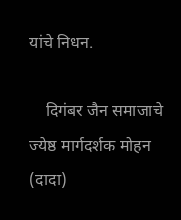यांचे निधन.

    दिगंबर जैन समाजाचे ज्येष्ठ मार्गदर्शक मोहन (दादा)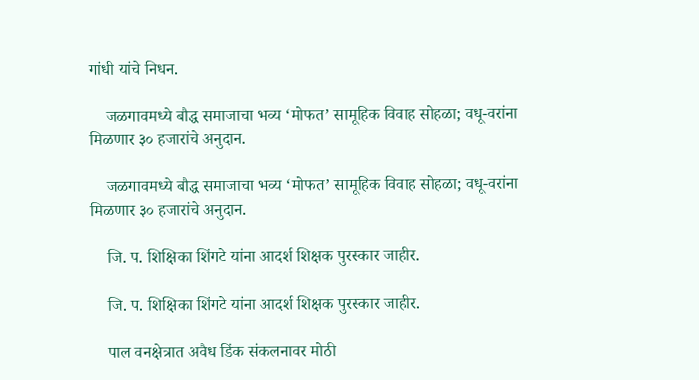गांधी यांचे निधन.

    जळगावमध्ये बौद्ध समाजाचा भव्य ‘मोफत’ सामूहिक विवाह सोहळा; वधू-वरांना मिळणार ३० हजारांचे अनुदान.

    जळगावमध्ये बौद्ध समाजाचा भव्य ‘मोफत’ सामूहिक विवाह सोहळा; वधू-वरांना मिळणार ३० हजारांचे अनुदान.

    जि. प. शिक्षिका शिंगटे यांना आदर्श शिक्षक पुरस्कार जाहीर.

    जि. प. शिक्षिका शिंगटे यांना आदर्श शिक्षक पुरस्कार जाहीर.

    पाल वनक्षेत्रात अवैध डिंक संकलनावर मोठी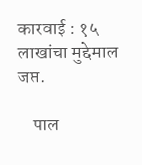कारवाई : १५ लाखांचा मुद्देमाल जप्त.

    पाल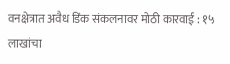वनक्षेत्रात अवैध डिंक संकलनावर मोठी कारवाई : १५ लाखांचा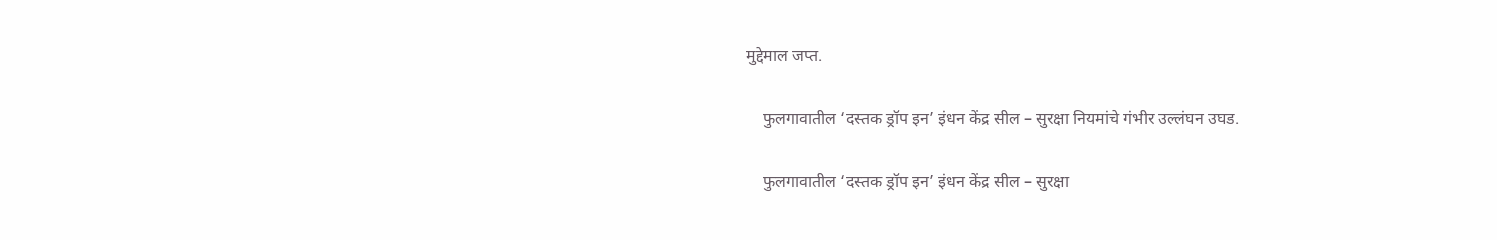मुद्देमाल जप्त.

    फुलगावातील ‘दस्तक ड्रॉप इन’ इंधन केंद्र सील – सुरक्षा नियमांचे गंभीर उल्लंघन उघड.

    फुलगावातील ‘दस्तक ड्रॉप इन’ इंधन केंद्र सील – सुरक्षा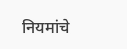नियमांचे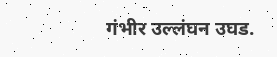गंभीर उल्लंघन उघड.